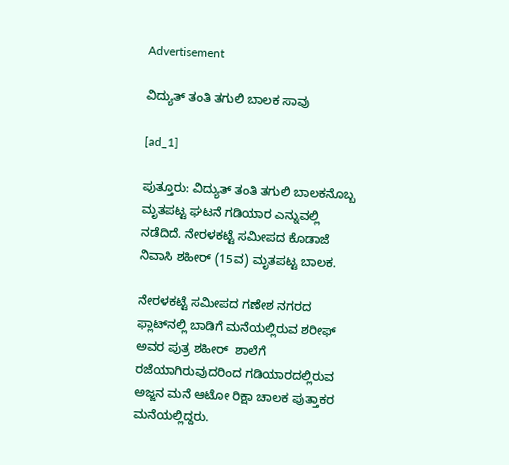Advertisement

ವಿದ್ಯುತ್‌ ತಂತಿ ತಗುಲಿ ಬಾಲಕ ಸಾವು

[ad_1]

ಪುತ್ತೂರು: ವಿದ್ಯುತ್‌ ತಂತಿ ತಗುಲಿ ಬಾಲಕನೊಬ್ಬ ಮೃತಪಟ್ಟ ಘಟನೆ ಗಡಿಯಾರ ಎನ್ನುವಲ್ಲಿ ನಡೆದಿದೆ. ನೇರಳಕಟ್ಟೆ ಸಮೀಪದ ಕೊಡಾಜೆ ನಿವಾಸಿ ಶಹೀರ್‌ (15ವ) ಮೃತಪಟ್ಟ ಬಾಲಕ.

ನೇರಳಕಟ್ಟೆ ಸಮೀಪದ ಗಣೇಶ ನಗರದ ಫ್ಲಾಟ್‌ನಲ್ಲಿ ಬಾಡಿಗೆ ಮನೆಯಲ್ಲಿರುವ ಶರೀಫ್‌ ಅವರ ಪುತ್ರ ಶಹೀರ್‌  ಶಾಲೆಗೆ ರಜೆಯಾಗಿರುವುದರಿಂದ ಗಡಿಯಾರದಲ್ಲಿರುವ ಅಜ್ಜನ ಮನೆ ಆಟೋ ರಿಕ್ಷಾ ಚಾಲಕ ಪುತ್ತಾಕರ ಮನೆಯಲ್ಲಿದ್ದರು.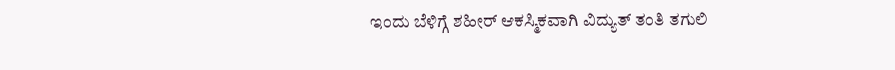ಇಂದು ಬೆಳಿಗ್ಗೆ ಶಹೀರ್‌ ಆಕಸ್ಮಿಕವಾಗಿ ವಿದ್ಯುತ್‌ ತಂತಿ ತಗುಲಿ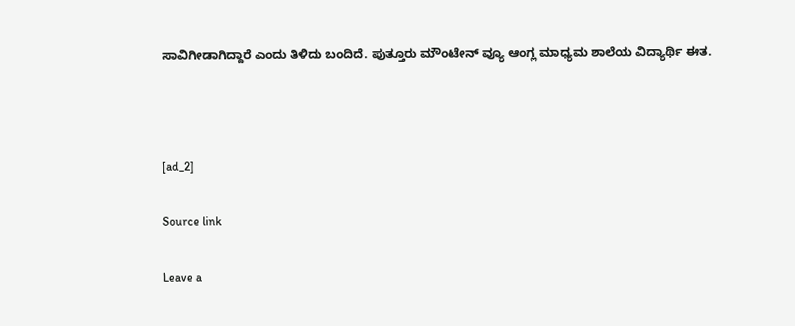ಸಾವಿಗೀಡಾಗಿದ್ದಾರೆ ಎಂದು ತಿಳಿದು ಬಂದಿದೆ. ಪುತ್ತೂರು ಮೌಂಟೇನ್‌ ವ್ಯೂ ಆಂಗ್ಲ ಮಾಧ್ಯಮ ಶಾಲೆಯ ವಿದ್ಯಾರ್ಥಿ ಈತ.



[ad_2]

Source link

Leave a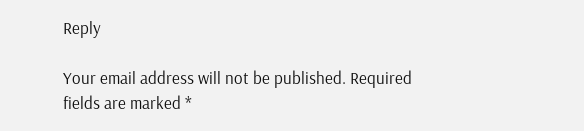Reply

Your email address will not be published. Required fields are marked *